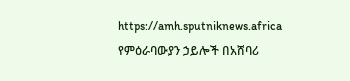https://amh.sputniknews.africa
የምዕራባውያን ኃይሎች በአሸባሪ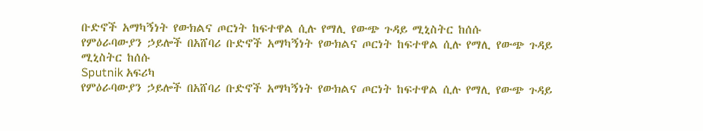ቡድኖች አማካኝነት የውክልና ጦርነት ከፍተዋል ሲሉ የማሊ የውጭ ጉዳይ ሚኒስትር ከሰሱ
የምዕራባውያን ኃይሎች በአሸባሪ ቡድኖች አማካኝነት የውክልና ጦርነት ከፍተዋል ሲሉ የማሊ የውጭ ጉዳይ ሚኒስትር ከሰሱ
Sputnik አፍሪካ
የምዕራባውያን ኃይሎች በአሸባሪ ቡድኖች አማካኝነት የውክልና ጦርነት ከፍተዋል ሲሉ የማሊ የውጭ ጉዳይ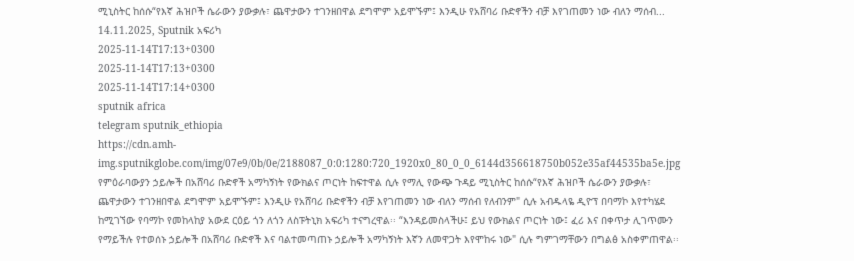ሚኒስትር ከሰሱ“የእኛ ሕዝቦች ሴራውን ያውቃሉ፣ ጨዋታውን ተገንዘበዋል ደግሞም አይሞኙም፤ እንዲሁ የአሸባሪ ቡድኖችን ብቻ እየገጠመን ነው ብለን ማሰብ... 14.11.2025, Sputnik አፍሪካ
2025-11-14T17:13+0300
2025-11-14T17:13+0300
2025-11-14T17:14+0300
sputnik africa
telegram sputnik_ethiopia
https://cdn.amh-img.sputnikglobe.com/img/07e9/0b/0e/2188087_0:0:1280:720_1920x0_80_0_0_6144d356618750b052e35af44535ba5e.jpg
የምዕራባውያን ኃይሎች በአሸባሪ ቡድኖች አማካኝነት የውክልና ጦርነት ከፍተዋል ሲሉ የማሊ የውጭ ጉዳይ ሚኒስትር ከሰሱ“የእኛ ሕዝቦች ሴራውን ያውቃሉ፣ ጨዋታውን ተገንዘበዋል ደግሞም አይሞኙም፤ እንዲሁ የአሸባሪ ቡድኖችን ብቻ እየገጠመን ነው ብለን ማሰብ የለብንም" ሲሉ አብዱላዬ ዲዮፕ በባማኮ እየተካሄደ ከሚገኘው የባማኮ የመከላከያ አውደ ርዕይ ጎን ለጎን ለስፑትኒክ አፍሪካ ተናግረዋል፡፡ “እንዳይመስላችሁ፤ ይህ የውክልና ጦርነት ነው፤ ፈሪ እና በቀጥታ ሊገጥሙን የማይችሉ የተወሰኑ ኃይሎች በአሸባሪ ቡድኖች እና ባልተመጣጠኑ ኃይሎች አማካኝነት እኛን ለመዋጋት እየሞከሩ ነው" ሲሉ ግምገማቸውን በግልፅ አስቀምጠዋል፡፡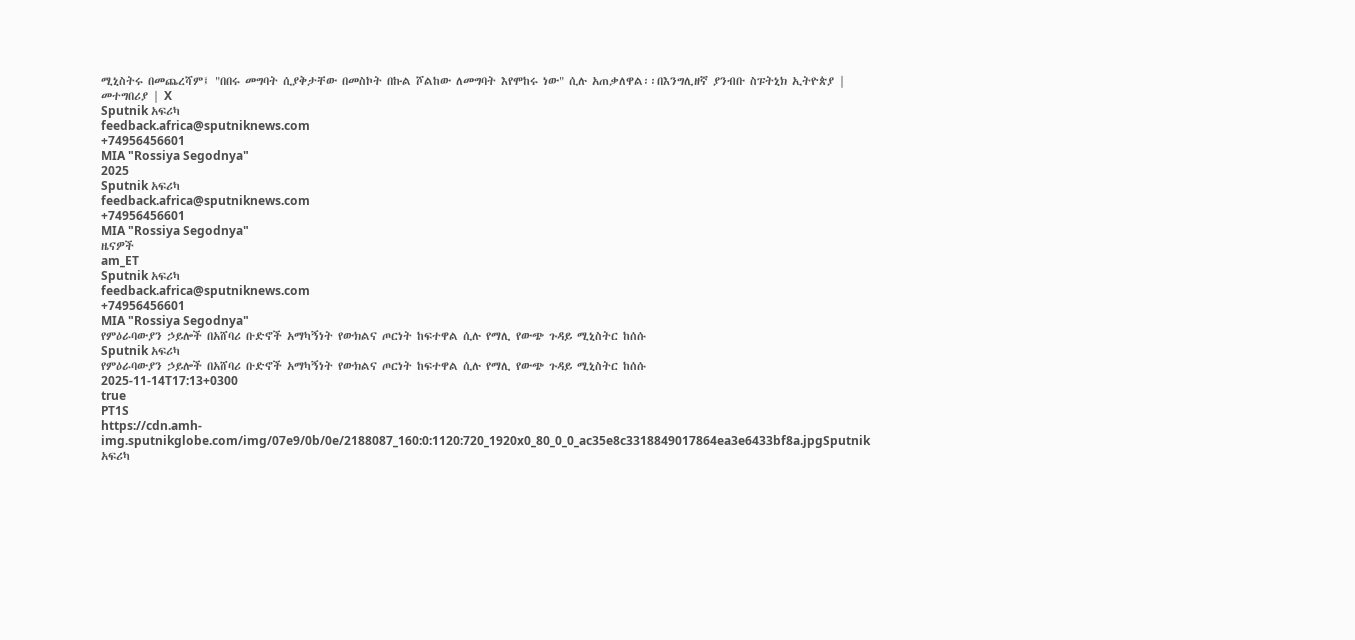ሚኒስትሩ በመጨረሻም፤ "በበሩ መግባት ሲያቅታቸው በመስኮት በኩል ሾልከው ለመግባት እየሞከሩ ነው" ሲሉ አጠቃለዋል፡፡በእንግሊዘኛ ያንብቡ ስፑትኒክ ኢትዮጵያ | መተግበሪያ | X
Sputnik አፍሪካ
feedback.africa@sputniknews.com
+74956456601
MIA "Rossiya Segodnya"
2025
Sputnik አፍሪካ
feedback.africa@sputniknews.com
+74956456601
MIA "Rossiya Segodnya"
ዜናዎች
am_ET
Sputnik አፍሪካ
feedback.africa@sputniknews.com
+74956456601
MIA "Rossiya Segodnya"
የምዕራባውያን ኃይሎች በአሸባሪ ቡድኖች አማካኝነት የውክልና ጦርነት ከፍተዋል ሲሉ የማሊ የውጭ ጉዳይ ሚኒስትር ከሰሱ
Sputnik አፍሪካ
የምዕራባውያን ኃይሎች በአሸባሪ ቡድኖች አማካኝነት የውክልና ጦርነት ከፍተዋል ሲሉ የማሊ የውጭ ጉዳይ ሚኒስትር ከሰሱ
2025-11-14T17:13+0300
true
PT1S
https://cdn.amh-img.sputnikglobe.com/img/07e9/0b/0e/2188087_160:0:1120:720_1920x0_80_0_0_ac35e8c3318849017864ea3e6433bf8a.jpgSputnik አፍሪካ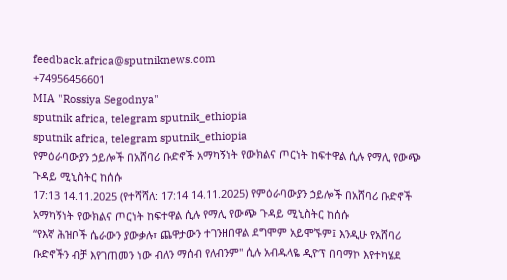feedback.africa@sputniknews.com
+74956456601
MIA "Rossiya Segodnya"
sputnik africa, telegram sputnik_ethiopia
sputnik africa, telegram sputnik_ethiopia
የምዕራባውያን ኃይሎች በአሸባሪ ቡድኖች አማካኝነት የውክልና ጦርነት ከፍተዋል ሲሉ የማሊ የውጭ ጉዳይ ሚኒስትር ከሰሱ
17:13 14.11.2025 (የተሻሻለ: 17:14 14.11.2025) የምዕራባውያን ኃይሎች በአሸባሪ ቡድኖች አማካኝነት የውክልና ጦርነት ከፍተዋል ሲሉ የማሊ የውጭ ጉዳይ ሚኒስትር ከሰሱ
“የእኛ ሕዝቦች ሴራውን ያውቃሉ፣ ጨዋታውን ተገንዘበዋል ደግሞም አይሞኙም፤ እንዲሁ የአሸባሪ ቡድኖችን ብቻ እየገጠመን ነው ብለን ማሰብ የለብንም" ሲሉ አብዱላዬ ዲዮፕ በባማኮ እየተካሄደ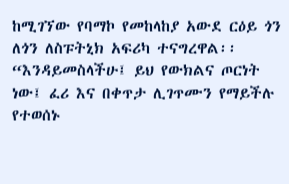ከሚገኘው የባማኮ የመከላከያ አውደ ርዕይ ጎን ለጎን ለስፑትኒክ አፍሪካ ተናግረዋል፡፡
“እንዳይመስላችሁ፤ ይህ የውክልና ጦርነት ነው፤ ፈሪ እና በቀጥታ ሊገጥሙን የማይችሉ የተወሰኑ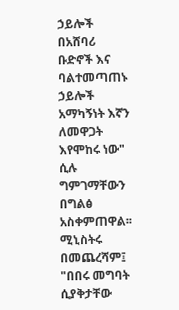ኃይሎች በአሸባሪ ቡድኖች እና ባልተመጣጠኑ ኃይሎች አማካኝነት እኛን ለመዋጋት እየሞከሩ ነው" ሲሉ ግምገማቸውን በግልፅ አስቀምጠዋል፡፡
ሚኒስትሩ በመጨረሻም፤ "በበሩ መግባት ሲያቅታቸው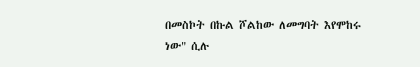በመስኮት በኩል ሾልከው ለመግባት እየሞከሩ ነው" ሲሉ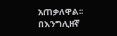አጠቃለዋል፡፡
በእንግሊዘኛ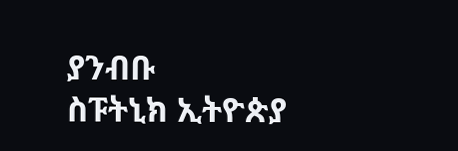ያንብቡ
ስፑትኒክ ኢትዮጵያ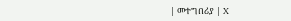| መተግበሪያ | X